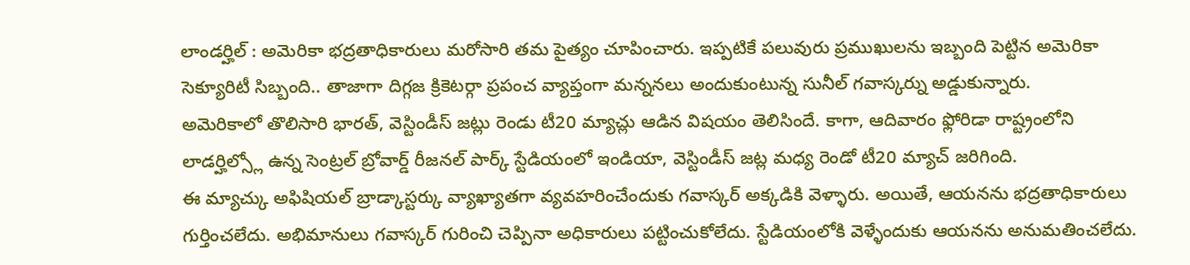లాండర్హిల్ : అమెరికా భద్రతాధికారులు మరోసారి తమ పైత్యం చూపించారు. ఇప్పటికే పలువురు ప్రముఖులను ఇబ్బంది పెట్టిన అమెరికా సెక్యూరిటీ సిబ్బంది.. తాజాగా దిగ్గజ క్రికెటర్గా ప్రపంచ వ్యాప్తంగా మన్ననలు అందుకుంటున్న సునీల్ గవాస్కర్ను అడ్డుకున్నారు.
అమెరికాలో తొలిసారి భారత్, వెస్టిండీస్ జట్లు రెండు టీ20 మ్యాచ్లు ఆడిన విషయం తెలిసిందే. కాగా, ఆదివారం ఫ్లోరిడా రాష్ట్రంలోని లాడర్హిల్స్లో ఉన్న సెంట్రల్ బ్రోవార్డ్ రీజనల్ పార్క్ స్టేడియంలో ఇండియా, వెస్టిండీస్ జట్ల మధ్య రెండో టీ20 మ్యాచ్ జరిగింది.
ఈ మ్యాచ్కు అఫిషియల్ బ్రాడ్కాస్టర్కు వ్యాఖ్యాతగా వ్యవహరించేందుకు గవాస్కర్ అక్కడికి వెళ్ళారు. అయితే, ఆయనను భద్రతాధికారులు గుర్తించలేదు. అభిమానులు గవాస్కర్ గురించి చెప్పినా అధికారులు పట్టించుకోలేదు. స్టేడియంలోకి వెళ్ళేందుకు ఆయనను అనుమతించలేదు.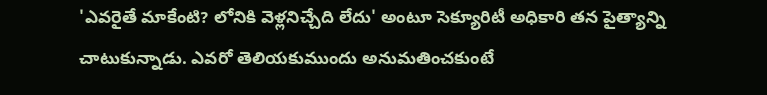'ఎవరైతే మాకేంటి? లోనికి వెళ్లనిచ్చేది లేదు' అంటూ సెక్యూరిటీ అధికారి తన పైత్యాన్ని చాటుకున్నాడు. ఎవరో తెలియకుముందు అనుమతించకుంటే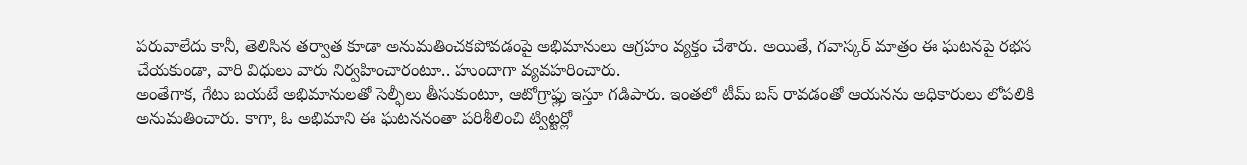పరువాలేదు కానీ, తెలిసిన తర్వాత కూడా అనుమతించకపోవడంపై అభిమానులు ఆగ్రహం వ్యక్తం చేశారు. అయితే, గవాస్కర్ మాత్రం ఈ ఘటనపై రభస చేయకుండా, వారి విధులు వారు నిర్వహించారంటూ.. హుందాగా వ్యవహరించారు.
అంతేగాక, గేటు బయటే అభిమానులతో సెల్ఫీలు తీసుకుంటూ, ఆటోగ్రాఫ్లు ఇస్తూ గడిపారు. ఇంతలో టీమ్ బస్ రావడంతో ఆయనను అధికారులు లోపలికి అనుమతించారు. కాగా, ఓ అభిమాని ఈ ఘటననంతా పరిశీలించి ట్విట్టర్లో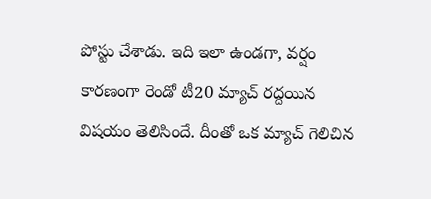పోస్టు చేశాడు. ఇది ఇలా ఉండగా, వర్షం కారణంగా రెండో టీ20 మ్యాచ్ రద్దయిన విషయం తెలిసిందే. దీంతో ఒక మ్యాచ్ గెలిచిన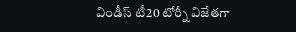విండీస్ టీ20 టోర్నీ విజేతగా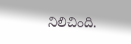నిలిచింది.